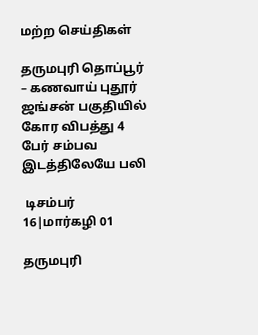மற்ற செய்திகள்

தருமபுரி தொப்பூர் – கணவாய் புதூர் ஜங்சன் பகுதியில் கோர விபத்து 4 பேர் சம்பவ இடத்திலேயே பலி

 டிசம்பர் 16|மார்கழி 01

தருமபுரி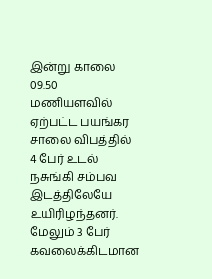இன்று காலை 09.50 மணியளவில் ஏற்பட்ட பயங்கர சாலை விபத்தில் 4 பேர் உடல் நசுங்கி சம்பவ இடத்திலேயே உயிரிழந்தனர். மேலும் 3 பேர் கவலைக்கிடமான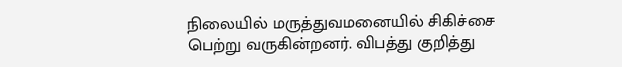நிலையில் மருத்துவமனையில் சிகிச்சை பெற்று வருகின்றனர். விபத்து குறித்து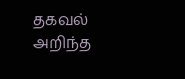தகவல் அறிந்த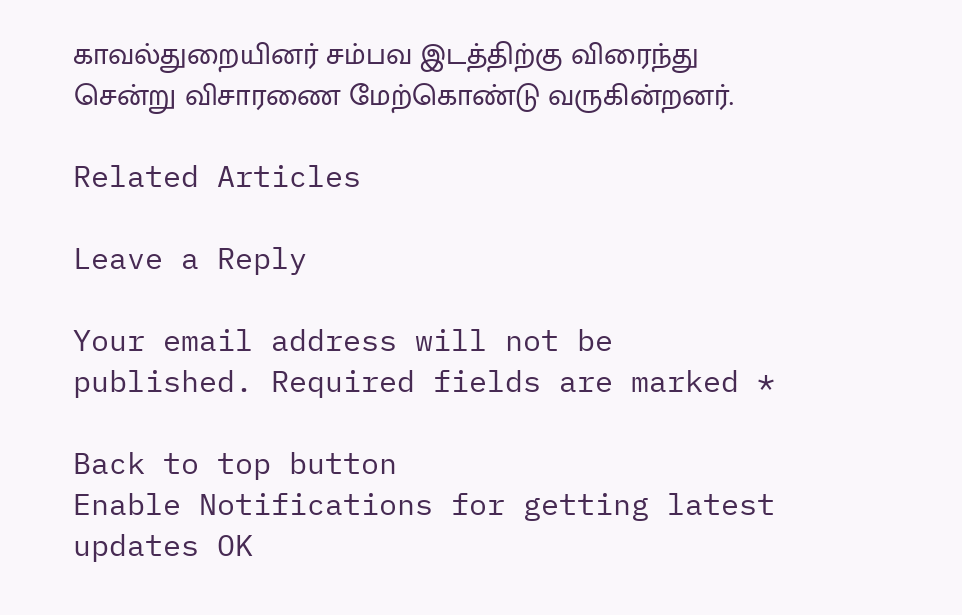காவல்துறையினர் சம்பவ இடத்திற்கு விரைந்து சென்று விசாரணை மேற்கொண்டு வருகின்றனர்.

Related Articles

Leave a Reply

Your email address will not be published. Required fields are marked *

Back to top button
Enable Notifications for getting latest updates OK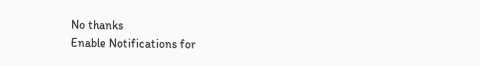No thanks
Enable Notifications for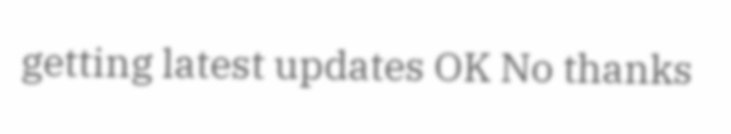getting latest updates OK No thanks